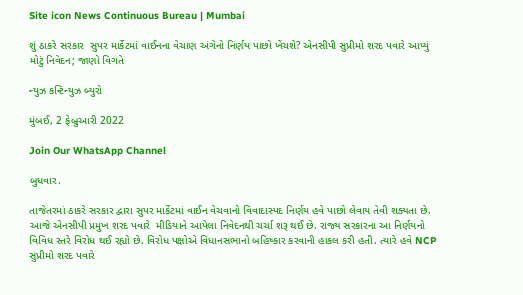Site icon News Continuous Bureau | Mumbai

શું ઠાકરે સરકાર  સુપર માર્કેટમાં વાઈનના વેચાણ અંગેનો નિર્ણય પાછો ખેંચશે? એનસીપી સુપ્રીમો શરદ પવારે આપ્યું મોટું નિવેદન; જાણો વિગતે

ન્યુઝ કન્ટિન્યુઝ બ્યુરો

મુંબઈ, 2 ફેબ્રુઆરી 2022

Join Our WhatsApp Channel

બુધવાર.

તાજેતરમાં ઠાકરે સરકાર દ્વારા સુપર માર્કેટમાં વાઈન વેચવાનો વિવાદાસ્પદ નિર્ણય હવે પાછો લેવાય તેવી શક્યતા છે. આજે એનસીપી પ્રમુખ શરદ પવારે  મીડિયાને આપેલા નિવેદનથી ચર્ચા શરૂ થઈ છે. રાજ્ય સરકારના આ નિર્ણયનો વિવિધ સ્તરે વિરોધ થઈ રહ્યો છે. વિરોધ પક્ષોએ વિધાનસભાનો બહિષ્કાર કરવાની હાકલ કરી હતી. ત્યારે હવે NCP સુપ્રીમો શરદ પવારે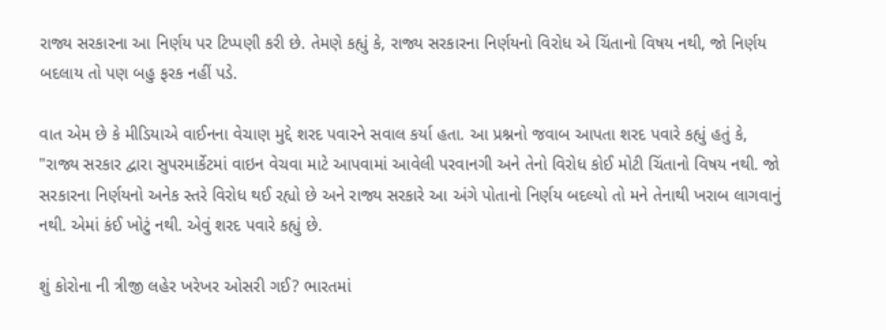રાજ્ય સરકારના આ નિર્ણય પર ટિપ્પણી કરી છે. તેમણે કહ્યું કે, રાજ્ય સરકારના નિર્ણયનો વિરોધ એ ચિંતાનો વિષય નથી, જો નિર્ણય બદલાય તો પણ બહુ ફરક નહીં પડે.

વાત એમ છે કે મીડિયાએ વાઈનના વેચાણ મુદ્દે શરદ પવારને સવાલ કર્યા હતા. આ પ્રશ્નનો જવાબ આપતા શરદ પવારે કહ્યું હતું કે, "રાજ્ય સરકાર દ્વારા સુપરમાર્કેટમાં વાઇન વેચવા માટે આપવામાં આવેલી પરવાનગી અને તેનો વિરોધ કોઈ મોટી ચિંતાનો વિષય નથી. જો સરકારના નિર્ણયનો અનેક સ્તરે વિરોધ થઈ રહ્યો છે અને રાજ્ય સરકારે આ અંગે પોતાનો નિર્ણય બદલ્યો તો મને તેનાથી ખરાબ લાગવાનું નથી. એમાં કંઈ ખોટું નથી. એવું શરદ પવારે કહ્યું છે.

શું કોરોના ની ત્રીજી લહેર ખરેખર ઓસરી ગઈ? ભારતમાં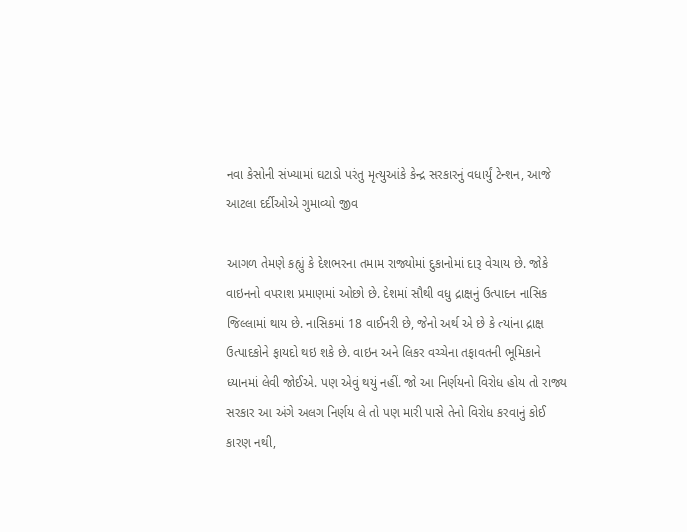નવા કેસોની સંખ્યામાં ઘટાડો પરંતુ મૃત્યુઆંકે કેન્દ્ર સરકારનું વધાર્યું ટેન્શન, આજે આટલા દર્દીઓએ ગુમાવ્યો જીવ

આગળ તેમણે કહ્યું કે દેશભરના તમામ રાજ્યોમાં દુકાનોમાં દારૂ વેચાય છે. જોકે વાઇનનો વપરાશ પ્રમાણમાં ઓછો છે. દેશમાં સૌથી વધુ દ્રાક્ષનું ઉત્પાદન નાસિક જિલ્લામાં થાય છે. નાસિકમાં 18 વાઈનરી છે, જેનો અર્થ એ છે કે ત્યાંના દ્રાક્ષ ઉત્પાદકોને ફાયદો થઇ શકે છે. વાઇન અને લિકર વચ્ચેના તફાવતની ભૂમિકાને ધ્યાનમાં લેવી જોઈએ. પણ એવું થયું નહીં. જો આ નિર્ણયનો વિરોધ હોય તો રાજ્ય સરકાર આ અંગે અલગ નિર્ણય લે તો પણ મારી પાસે તેનો વિરોધ કરવાનું કોઈ કારણ નથી,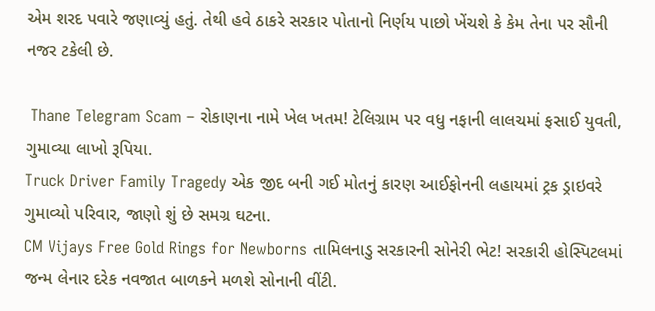એમ શરદ પવારે જણાવ્યું હતું. તેથી હવે ઠાકરે સરકાર પોતાનો નિર્ણય પાછો ખેંચશે કે કેમ તેના પર સૌની નજર ટકેલી છે.

 Thane Telegram Scam – રોકાણના નામે ખેલ ખતમ! ટેલિગ્રામ પર વધુ નફાની લાલચમાં ફસાઈ યુવતી, ગુમાવ્યા લાખો રૂપિયા.
Truck Driver Family Tragedy એક જીદ બની ગઈ મોતનું કારણ આઈફોનની લહાયમાં ટ્રક ડ્રાઇવરે ગુમાવ્યો પરિવાર, જાણો શું છે સમગ્ર ઘટના.
CM Vijays Free Gold Rings for Newborns તામિલનાડુ સરકારની સોનેરી ભેટ! સરકારી હોસ્પિટલમાં જન્મ લેનાર દરેક નવજાત બાળકને મળશે સોનાની વીંટી.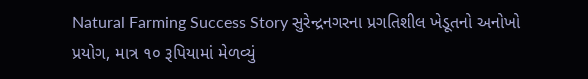Natural Farming Success Story સુરેન્દ્રનગરના પ્રગતિશીલ ખેડૂતનો અનોખો પ્રયોગ, માત્ર ૧૦ રૂપિયામાં મેળવ્યું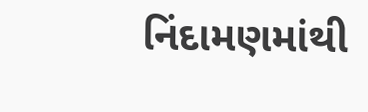નિંદામણમાંથી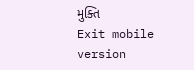મુક્તિ
Exit mobile version